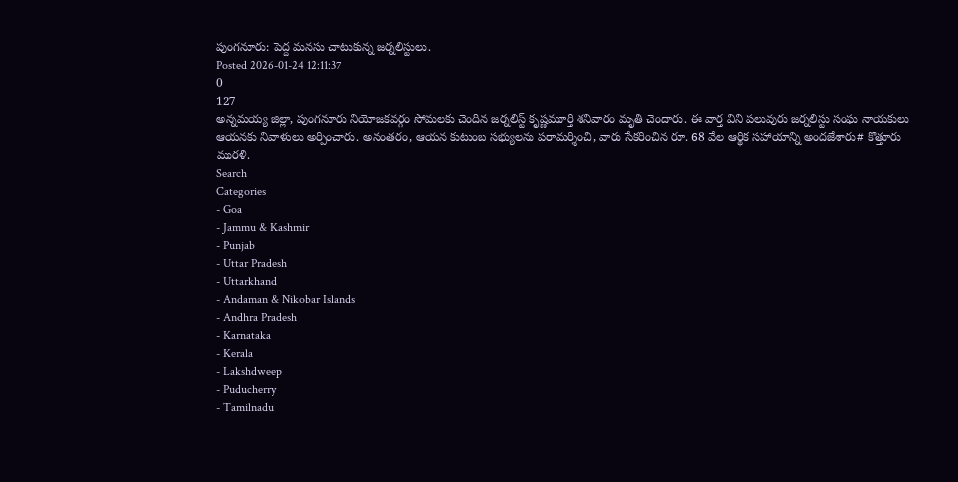పుంగనూరు: పెద్ద మనసు చాటుకున్న జర్నలిస్టులు.
Posted 2026-01-24 12:11:37
0
127
అన్నమయ్య జిల్లా, పుంగనూరు నియోజకవర్గం సోమలకు చెందిన జర్నలిస్ట్ కృష్ణమూర్తి శనివారం మృతి చెందారు. ఈ వార్త విని పలువురు జర్నలిస్టు సంఘ నాయకులు ఆయనకు నివాళులు అర్పించారు. అనంతరం, ఆయన కుటుంబ సభ్యులను పరామర్శించి, వారు సేకరించిన రూ. 68 వేల ఆర్థిక సహాయాన్ని అందజేశారు# కొత్తూరు మురళి.
Search
Categories
- Goa
- Jammu & Kashmir
- Punjab
- Uttar Pradesh
- Uttarkhand
- Andaman & Nikobar Islands
- Andhra Pradesh
- Karnataka
- Kerala
- Lakshdweep
- Puducherry
- Tamilnadu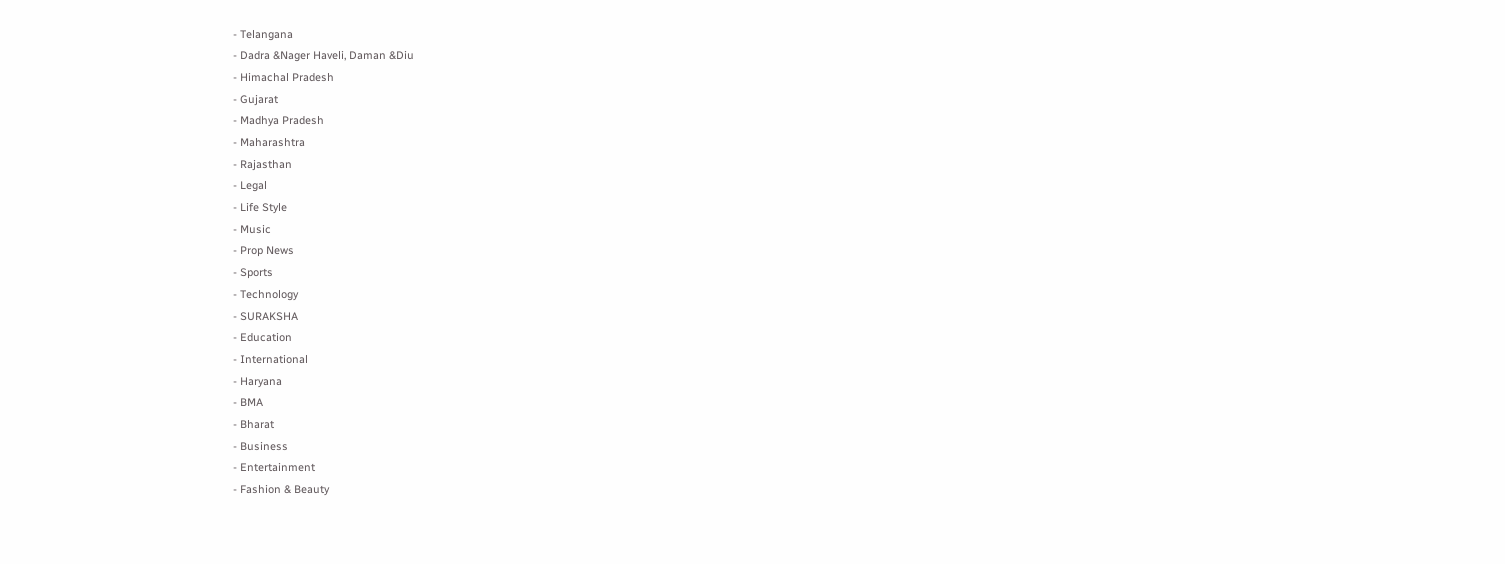- Telangana
- Dadra &Nager Haveli, Daman &Diu
- Himachal Pradesh
- Gujarat
- Madhya Pradesh
- Maharashtra
- Rajasthan
- Legal
- Life Style
- Music
- Prop News
- Sports
- Technology
- SURAKSHA
- Education
- International
- Haryana
- BMA
- Bharat
- Business
- Entertainment
- Fashion & Beauty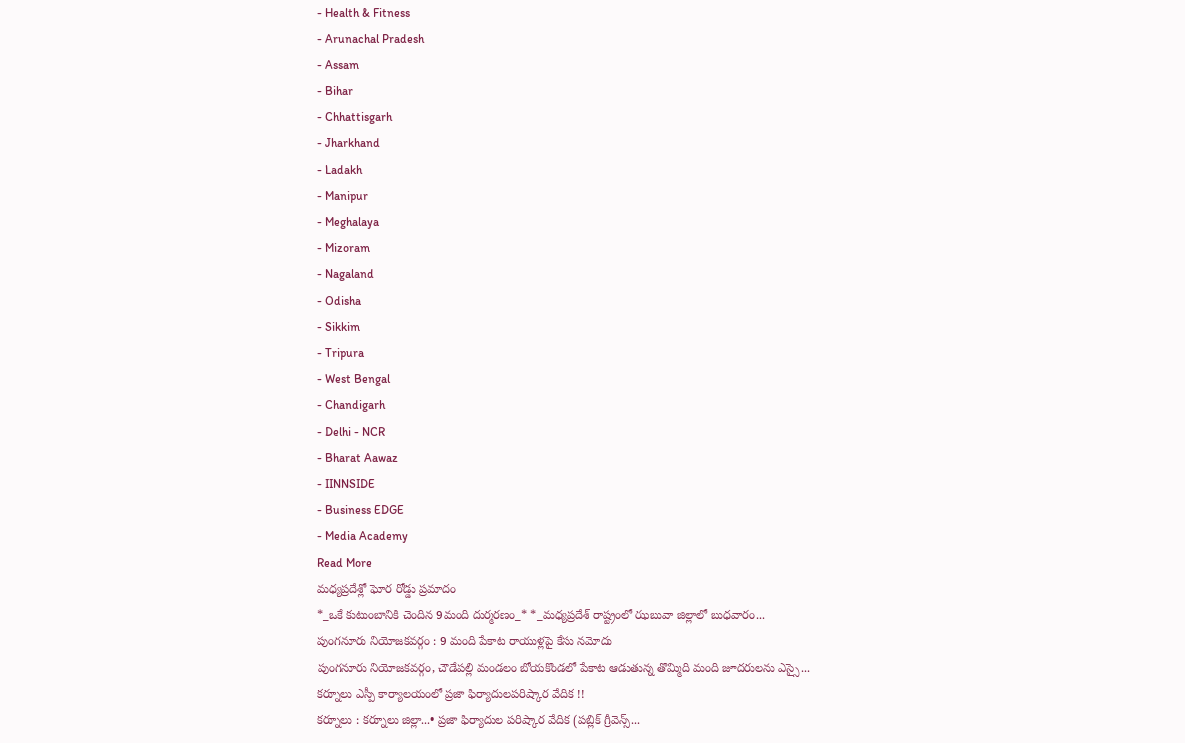- Health & Fitness
- Arunachal Pradesh
- Assam
- Bihar
- Chhattisgarh
- Jharkhand
- Ladakh
- Manipur
- Meghalaya
- Mizoram
- Nagaland
- Odisha
- Sikkim
- Tripura
- West Bengal
- Chandigarh
- Delhi - NCR
- Bharat Aawaz
- IINNSIDE
- Business EDGE
- Media Academy
Read More
మధ్యప్రదేశ్లో ఘోర రోడ్డు ప్రమాదం
*_ఒకే కుటుంబానికి చెందిన 9మంది దుర్మరణం_* *_మధ్యప్రదేశ్ రాష్ట్రంలో ఝబువా జిల్లాలో బుధవారం...
పుంగనూరు నియోజకవర్గం : 9 మంది పేకాట రాయుళ్లపై కేసు నమోదు
పుంగనూరు నియోజకవర్గం, చౌడేపల్లి మండలం బోయకొండలో పేకాట ఆడుతున్న తొమ్మిది మంది జూదరులను ఎస్సై...
కర్నూలు ఎస్పీ కార్యాలయంలో ప్రజా ఫిర్యాదులపరిష్కార వేదిక !!
కర్నూలు : కర్నూలు జిల్లా...• ప్రజా ఫిర్యాదుల పరిష్కార వేదిక (పబ్లిక్ గ్రీవెన్స్...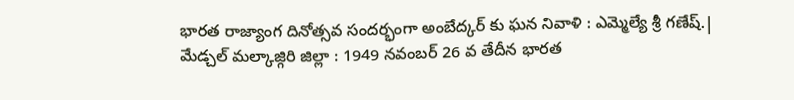భారత రాజ్యాంగ దినోత్సవ సందర్భంగా అంబేద్కర్ కు ఘన నివాళి : ఎమ్మెల్యే శ్రీ గణేష్.|
మేడ్చల్ మల్కాజ్గిరి జిల్లా : 1949 నవంబర్ 26 వ తేదీన భారత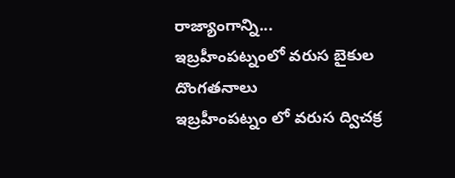రాజ్యాంగాన్ని...
ఇబ్రహీంపట్నంలో వరుస బైకుల దొంగతనాలు
ఇబ్రహీంపట్నం లో వరుస ద్విచక్ర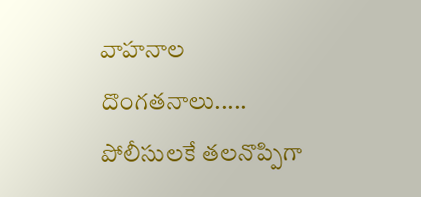వాహనాల దొంగతనాలు.....
పోలీసులకే తలనొప్పిగా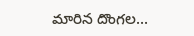మారిన దొంగల...